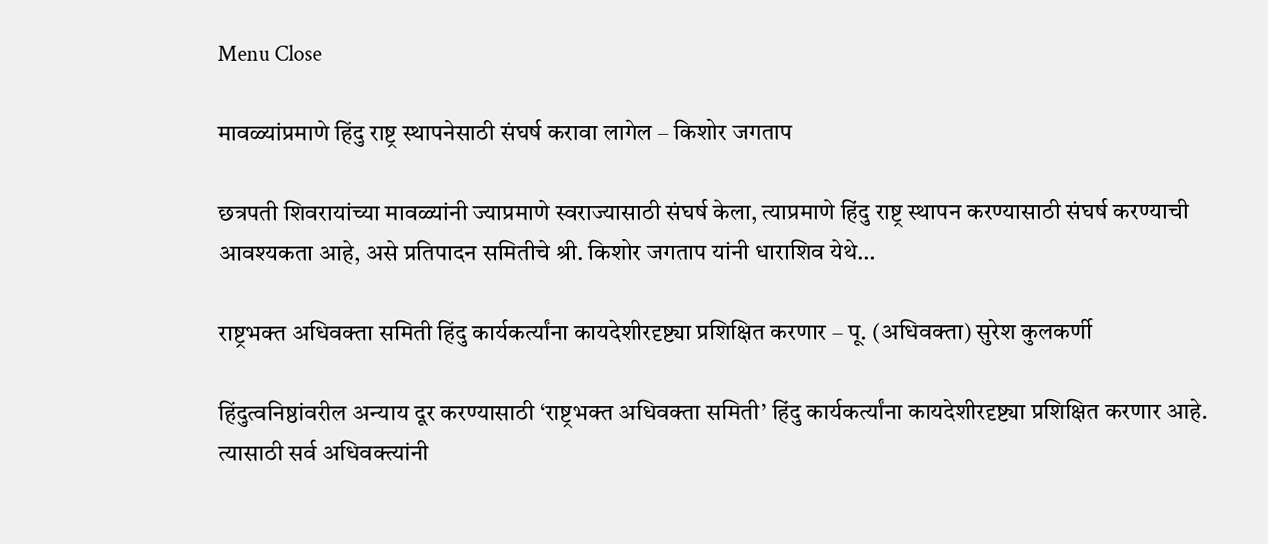Menu Close

मावळ्यांप्रमाणे हिंदु राष्ट्र स्थापनेसाठी संघर्ष करावा लागेल – किशोर जगताप

छत्रपती शिवरायांच्या मावळ्यांनी ज्याप्रमाणे स्वराज्यासाठी संघर्ष केला, त्याप्रमाणे हिंदु राष्ट्र स्थापन करण्यासाठी संघर्ष करण्याची आवश्यकता आहे, असे प्रतिपादन समितीचे श्री. किशोर जगताप यांनी धाराशिव येथे…

राष्ट्रभक्त अधिवक्ता समिती हिंदु कार्यकर्त्यांना कायदेशीरदृष्ट्या प्रशिक्षित करणार – पू. (अधिवक्ता) सुरेश कुलकर्णी

हिंदुत्वनिष्ठांवरील अन्याय दूर करण्यासाठी ‘राष्ट्रभक्त अधिवक्ता समिती’ हिंदु कार्यकर्त्यांना कायदेशीरदृष्ट्या प्रशिक्षित करणार आहे. त्यासाठी सर्व अधिवक्त्यांनी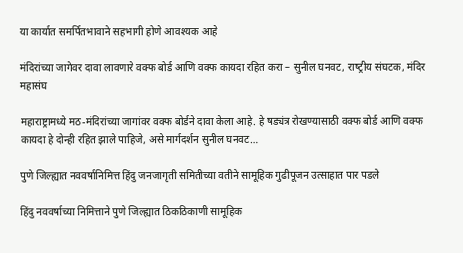या कार्यात समर्पितभावाने सहभागी होणे आवश्यक आहे

मंदिरांच्या जागेवर दावा लावणारे वक्फ बोर्ड आणि वक्फ कायदा रहित करा – सुनील घनवट, राष्‍ट्रीय संघटक, मंदिर महासंघ

महाराष्ट्रामध्ये मठ-मंदिरांच्या जागांवर वक्फ बोर्डने दावा केला आहे. हे षड्यंत्र रोखण्यासाठी वक्फ बोर्ड आणि वक्फ कायदा हे दोन्ही रहित झाले पाहिजे, असे मार्गदर्शन सुनील घनवट…

पुणे जिल्ह्यात नववर्षानिमित्त हिंदु जनजागृती समितीच्या वतीने सामूहिक गुढीपूजन उत्साहात पार पडले

हिंदु नववर्षाच्या निमित्ताने पुणे जिल्ह्यात ठिकठिकाणी सामूहिक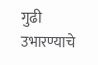गुढी उभारण्याचे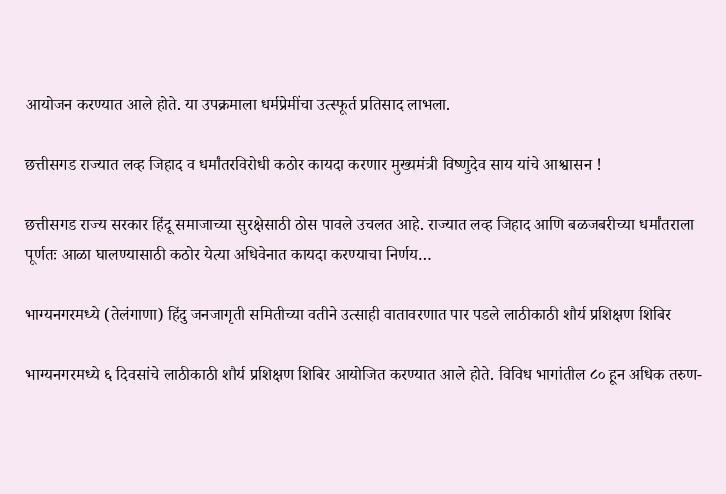आयोजन करण्यात आले होते. या उपक्रमाला धर्मप्रेमींचा उत्स्फूर्त प्रतिसाद लाभला.

छत्तीसगड राज्यात लव्ह जिहाद व धर्मांतरविरोधी कठोर कायदा करणार मुख्यमंत्री विष्णुदेव साय यांचे आश्वासन !

छत्तीसगड राज्य सरकार हिंदू समाजाच्या सुरक्षेसाठी ठोस पावले उचलत आहे. राज्यात लव्ह जिहाद आणि बळजबरीच्या धर्मांतराला पूर्णतः आळा घालण्यासाठी कठोर येत्या अधिवेनात कायदा करण्याचा निर्णय…

भाग्यनगरमध्ये (तेलंगाणा) हिंदु जनजागृती समितीच्या वतीने उत्साही वातावरणात पार पडले लाठीकाठी शौर्य प्रशिक्षण शिबिर

भाग्यनगरमध्ये ६ दिवसांचे लाठीकाठी शौर्य प्रशिक्षण शिबिर आयोजित करण्यात आले होते. विविध भागांतील ८० हून अधिक तरुण-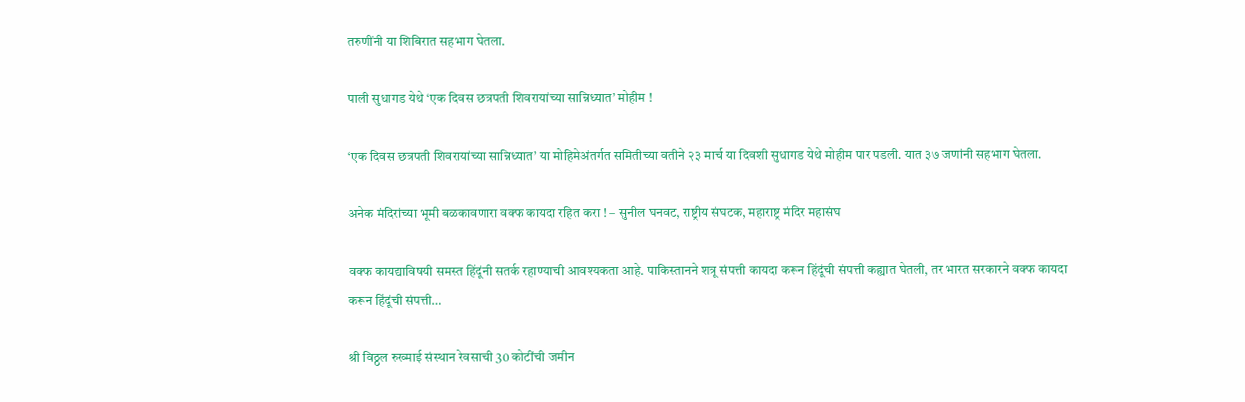तरुणींनी या शिबिरात सहभाग घेतला.

पाली सुधागड येथे ‘एक दिवस छत्रपती शिवरायांच्या सान्निध्यात’ मोहीम !

‘एक दिवस छत्रपती शिवरायांच्या सान्निध्यात’ या मोहिमेअंतर्गत समितीच्या वतीने २३ मार्च या दिवशी सुधागड येथे मोहीम पार पडली. यात ३७ जणांनी सहभाग घेतला.

अनेक मंदिरांच्या भूमी बळकावणारा वक्फ कायदा रहित करा ! – सुनील घनवट, राष्ट्रीय संघटक, महाराष्ट्र मंदिर महासंघ

वक्फ कायद्याविषयी समस्त हिंदूंनी सतर्क रहाण्याची आवश्यकता आहे. पाकिस्तानने शत्रू संपत्ती कायदा करून हिंदूंची संपत्ती कह्यात घेतली, तर भारत सरकारने वक्फ कायदा करून हिंदूंची संपत्ती…

श्री विठ्ठल रुख्माई संस्थान रेवसाची 30 कोटींची जमीन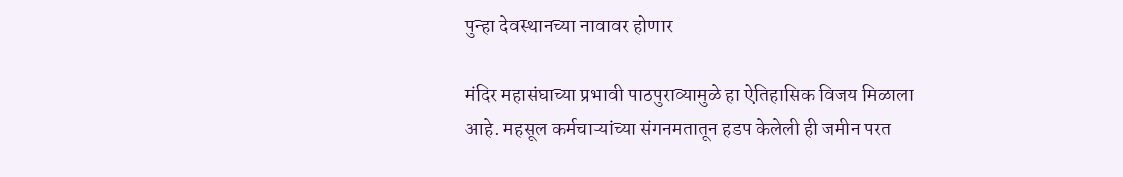पुन्हा देवस्थानच्या नावावर होणार

मंदिर महासंघाच्या प्रभावी पाठपुराव्यामुळे हा ऐतिहासिक विजय मिळाला आहे. महसूल कर्मचाऱ्यांच्या संगनमतातून हडप केलेली ही जमीन परत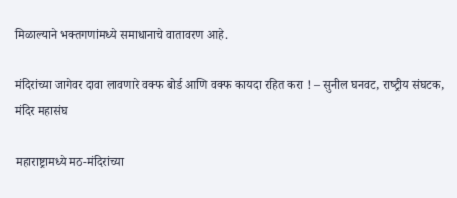मिळाल्याने भक्तगणांमध्ये समाधानाचे वातावरण आहे.

मंदिरांच्या जागेवर दावा लावणारे वक्फ बोर्ड आणि वक्फ कायदा रहित करा ! – सुनील घनवट, राष्‍ट्रीय संघटक, मंदिर महासंघ

महाराष्ट्रामध्ये मठ-मंदिरांच्या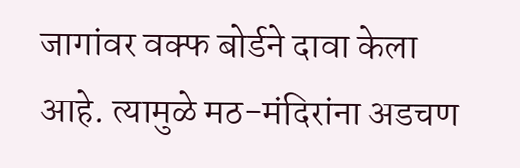जागांवर वक्फ बोर्डने दावा केला आहे. त्यामुळे मठ-मंदिरांना अडचण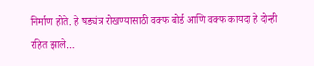निर्माण होते. हे षड्यंत्र रोखण्यासाठी वक्फ बोर्ड आणि वक्फ कायदा हे दोन्ही रहित झाले…